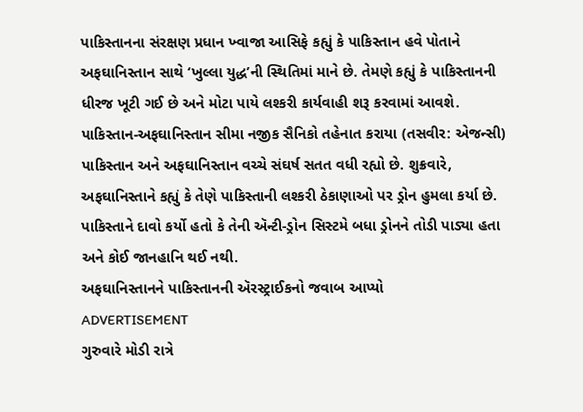પાકિસ્તાનના સંરક્ષણ પ્રધાન ખ્વાજા આસિફે કહ્યું કે પાકિસ્તાન હવે પોતાને અફઘાનિસ્તાન સાથે ‘ખુલ્લા યુદ્ધ’ની સ્થિતિમાં માને છે. તેમણે કહ્યું કે પાકિસ્તાનની ધીરજ ખૂટી ગઈ છે અને મોટા પાયે લશ્કરી કાર્યવાહી શરૂ કરવામાં આવશે.
પાકિસ્તાન-અફઘાનિસ્તાન સીમા નજીક સૈનિકો તહેનાત કરાયા (તસવીર: એજન્સી)
પાકિસ્તાન અને અફઘાનિસ્તાન વચ્ચે સંઘર્ષ સતત વધી રહ્યો છે. શુક્રવારે, અફઘાનિસ્તાને કહ્યું કે તેણે પાકિસ્તાની લશ્કરી ઠેકાણાઓ પર ડ્રોન હુમલા કર્યા છે. પાકિસ્તાને દાવો કર્યો હતો કે તેની ઍન્ટી-ડ્રોન સિસ્ટમે બધા ડ્રોનને તોડી પાડ્યા હતા અને કોઈ જાનહાનિ થઈ નથી.
અફઘાનિસ્તાનને પાકિસ્તાનની ઍરસ્ટ્રાઈકનો જવાબ આપ્યો
ADVERTISEMENT
ગુરુવારે મોડી રાત્રે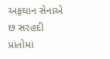અફઘાન સેનાએ છ સરહદી પ્રાંતોમાં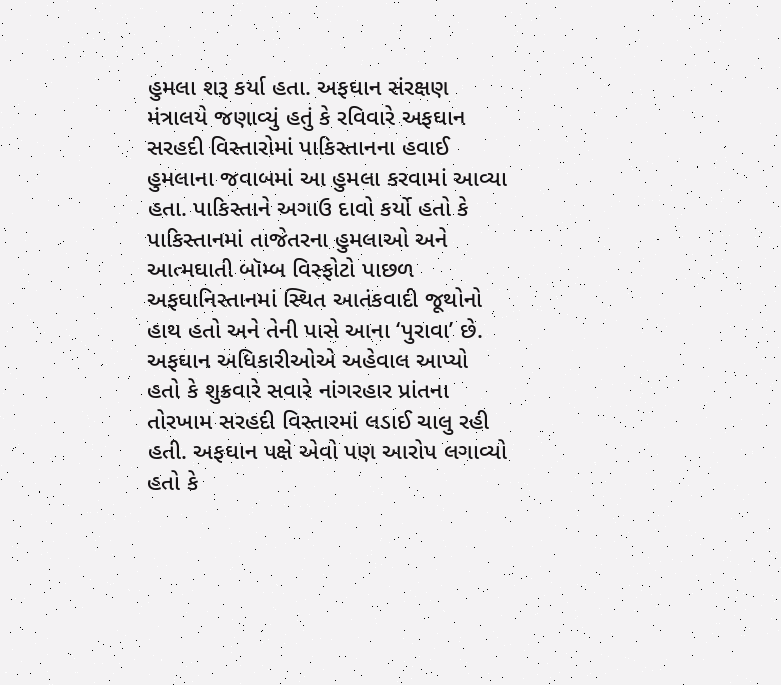હુમલા શરૂ કર્યા હતા. અફઘાન સંરક્ષણ મંત્રાલયે જણાવ્યું હતું કે રવિવારે અફઘાન સરહદી વિસ્તારોમાં પાકિસ્તાનના હવાઈ હુમલાના જવાબમાં આ હુમલા કરવામાં આવ્યા હતા. પાકિસ્તાને અગાઉ દાવો કર્યો હતો કે પાકિસ્તાનમાં તાજેતરના હુમલાઓ અને આત્મઘાતી બૉમ્બ વિસ્ફોટો પાછળ અફઘાનિસ્તાનમાં સ્થિત આતંકવાદી જૂથોનો હાથ હતો અને તેની પાસે આના ‘પુરાવા’ છે. અફઘાન અધિકારીઓએ અહેવાલ આપ્યો હતો કે શુક્રવારે સવારે નાંગરહાર પ્રાંતના તોરખામ સરહદી વિસ્તારમાં લડાઈ ચાલુ રહી હતી. અફઘાન પક્ષે એવો પણ આરોપ લગાવ્યો હતો કે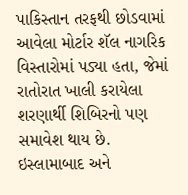પાકિસ્તાન તરફથી છોડવામાં આવેલા મોર્ટાર શૅલ નાગરિક વિસ્તારોમાં પડ્યા હતા, જેમાં રાતોરાત ખાલી કરાયેલા શરણાર્થી શિબિરનો પણ સમાવેશ થાય છે.
ઇસ્લામાબાદ અને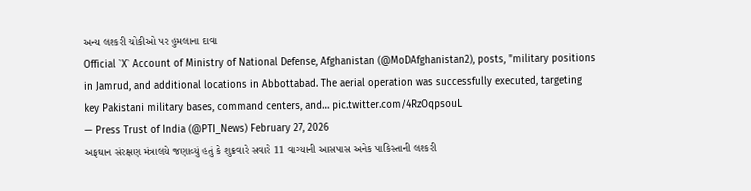અન્ય લશ્કરી ચોકીઓ પર હુમલાના દાવા
Official `X` Account of Ministry of National Defense, Afghanistan (@MoDAfghanistan2), posts, "military positions in Jamrud, and additional locations in Abbottabad. The aerial operation was successfully executed, targeting key Pakistani military bases, command centers, and… pic.twitter.com/4RzOqpsouL
— Press Trust of India (@PTI_News) February 27, 2026
અફઘાન સંરક્ષણ મંત્રાલયે જણાવ્યું હતું કે શુક્રવારે સવારે 11 વાગ્યાની આસપાસ અનેક પાકિસ્તાની લશ્કરી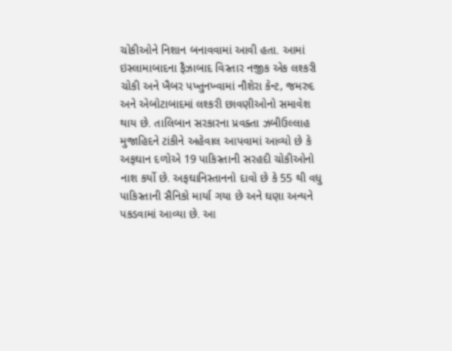ચોકીઓને નિશાન બનાવવામાં આવી હતા. આમાં ઇસ્લામાબાદના ફૈઝાબાદ વિસ્તાર નજીક એક લશ્કરી ચોકી અને ખૈબર પખ્તુનખ્વામાં નૌશેરા કેન્ટ, જમરુદ અને એબોટાબાદમાં લશ્કરી છાવણીઓનો સમાવેશ થાય છે. તાલિબાન સરકારના પ્રવક્તા ઝબીઉલ્લાહ મુજાહિદને ટાંકીને અહેવાલ આપવામાં આવ્યો છે કે અફઘાન દળોએ 19 પાકિસ્તાની સરહદી ચોકીઓનો નાશ કર્યો છે. અફઘાનિસ્તાનનો દાવો છે કે 55 થી વધુ પાકિસ્તાની સૈનિકો માર્યા ગયા છે અને ઘણા અન્યને પકડવામાં આવ્યા છે. આ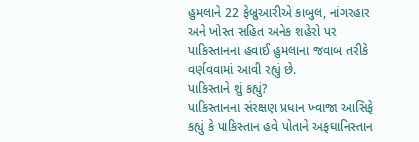હુમલાને 22 ફેબ્રુઆરીએ કાબુલ, નાંગરહાર અને ખોસ્ત સહિત અનેક શહેરો પર પાકિસ્તાનના હવાઈ હુમલાના જવાબ તરીકે વર્ણવવામાં આવી રહ્યું છે.
પાકિસ્તાને શું કહ્યું?
પાકિસ્તાનના સંરક્ષણ પ્રધાન ખ્વાજા આસિફે કહ્યું કે પાકિસ્તાન હવે પોતાને અફઘાનિસ્તાન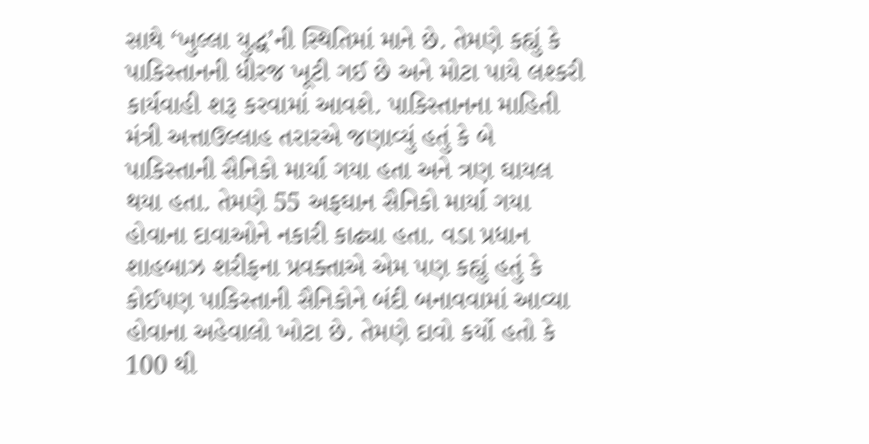સાથે ‘ખુલ્લા યુદ્ધ’ની સ્થિતિમાં માને છે. તેમણે કહ્યું કે પાકિસ્તાનની ધીરજ ખૂટી ગઈ છે અને મોટા પાયે લશ્કરી કાર્યવાહી શરૂ કરવામાં આવશે. પાકિસ્તાનના માહિતી મંત્રી અત્તાઉલ્લાહ તરારએ જણાવ્યું હતું કે બે પાકિસ્તાની સૈનિકો માર્યા ગયા હતા અને ત્રણ ઘાયલ થયા હતા. તેમણે 55 અફઘાન સૈનિકો માર્યા ગયા હોવાના દાવાઓને નકારી કાઢ્યા હતા. વડા પ્રધાન શાહબાઝ શરીફના પ્રવક્તાએ એમ પણ કહ્યું હતું કે કોઈપણ પાકિસ્તાની સૈનિકોને બંદી બનાવવામાં આવ્યા હોવાના અહેવાલો ખોટા છે. તેમણે દાવો કર્યો હતો કે 100 થી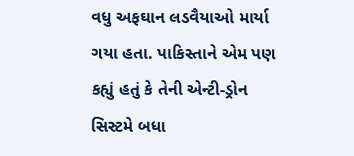વધુ અફઘાન લડવૈયાઓ માર્યા ગયા હતા. પાકિસ્તાને એમ પણ કહ્યું હતું કે તેની એન્ટી-ડ્રોન સિસ્ટમે બધા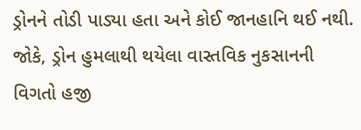ડ્રોનને તોડી પાડ્યા હતા અને કોઈ જાનહાનિ થઈ નથી. જોકે, ડ્રોન હુમલાથી થયેલા વાસ્તવિક નુકસાનની વિગતો હજી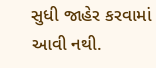સુધી જાહેર કરવામાં આવી નથી.